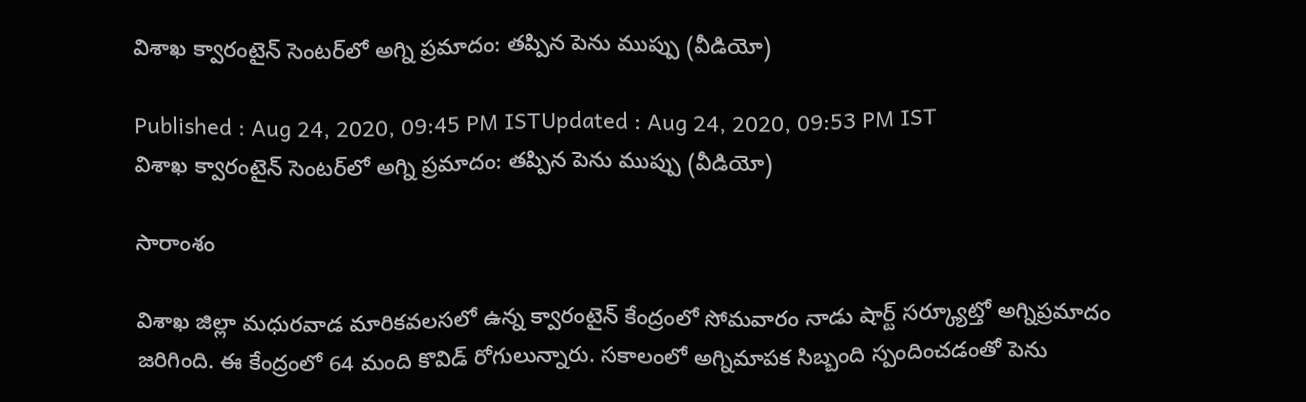విశాఖ క్వారంటైన్ సెంటర్‌లో అగ్ని ప్రమాదం: తప్పిన పెను ముప్పు (వీడియో)

Published : Aug 24, 2020, 09:45 PM ISTUpdated : Aug 24, 2020, 09:53 PM IST
విశాఖ క్వారంటైన్ సెంటర్‌లో అగ్ని ప్రమాదం: తప్పిన పెను ముప్పు (వీడియో)

సారాంశం

విశాఖ జిల్లా మధురవాడ మారికవలసలో ఉన్న క్వారంటైన్ కేంద్రంలో సోమవారం నాడు షార్ట్ సర్క్యూట్తో అగ్నిప్రమాదం జరిగింది. ఈ కేంద్రంలో 64 మంది కొవిడ్ రోగులున్నారు. సకాలంలో అగ్నిమాపక సిబ్బంది స్పందించడంతో పెను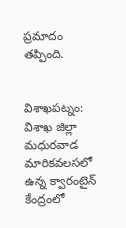ప్రమాదం తప్పింది.


విశాఖపట్నం: విశాఖ జిల్లా మధురవాడ మారికవలసలో ఉన్న క్వారంటైన్ కేంద్రంలో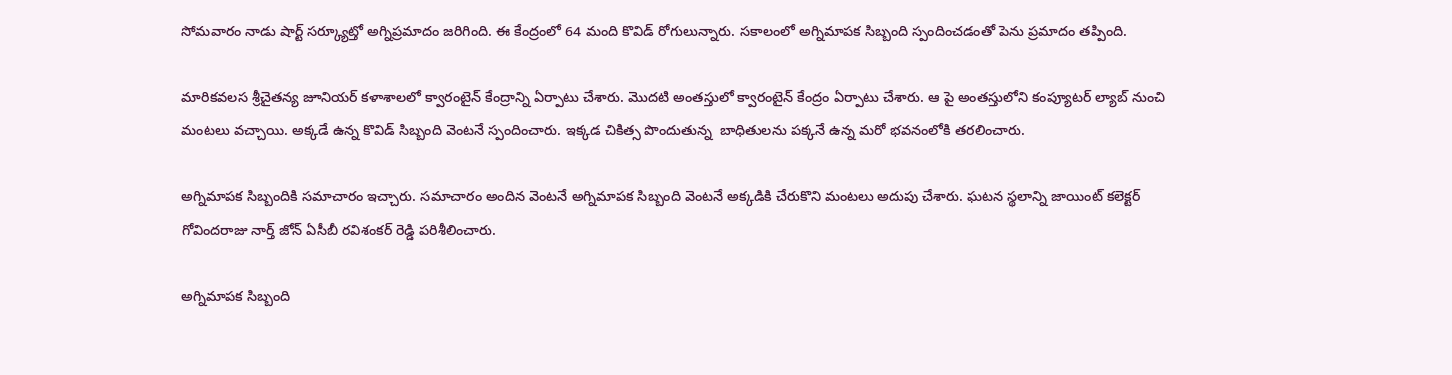సోమవారం నాడు షార్ట్ సర్క్యూట్తో అగ్నిప్రమాదం జరిగింది. ఈ కేంద్రంలో 64 మంది కొవిడ్ రోగులున్నారు. సకాలంలో అగ్నిమాపక సిబ్బంది స్పందించడంతో పెను ప్రమాదం తప్పింది.

మారికవలస శ్రీచైతన్య జూనియర్ కళాశాలలో క్వారంటైన్ కేంద్రాన్ని ఏర్పాటు చేశారు. మెుదటి అంతస్తులో క్వారంటైన్ కేంద్రం ఏర్పాటు చేశారు. ఆ పై అంతస్తులోని కంప్యూటర్ ల్యాబ్ నుంచి మంటలు వచ్చాయి. అక్కడే ఉన్న కొవిడ్ సిబ్బంది వెంటనే స్పందించారు. ఇక్కడ చికిత్స పొందుతున్న  బాధితులను పక్కనే ఉన్న మరో భవనంలోకి తరలించారు.

అగ్నిమాపక సిబ్బందికి సమాచారం ఇచ్చారు. సమాచారం అందిన వెంటనే అగ్నిమాపక సిబ్బంది వెంటనే అక్కడికి చేరుకొని మంటలు అదుపు చేశారు. ఘటన స్థలాన్ని జాయింట్ కలెక్టర్ గోవిందరాజు నార్త్ జోన్ ఏసీబీ రవిశంకర్ రెడ్డి పరిశీలించారు.

అగ్నిమాపక సిబ్బంది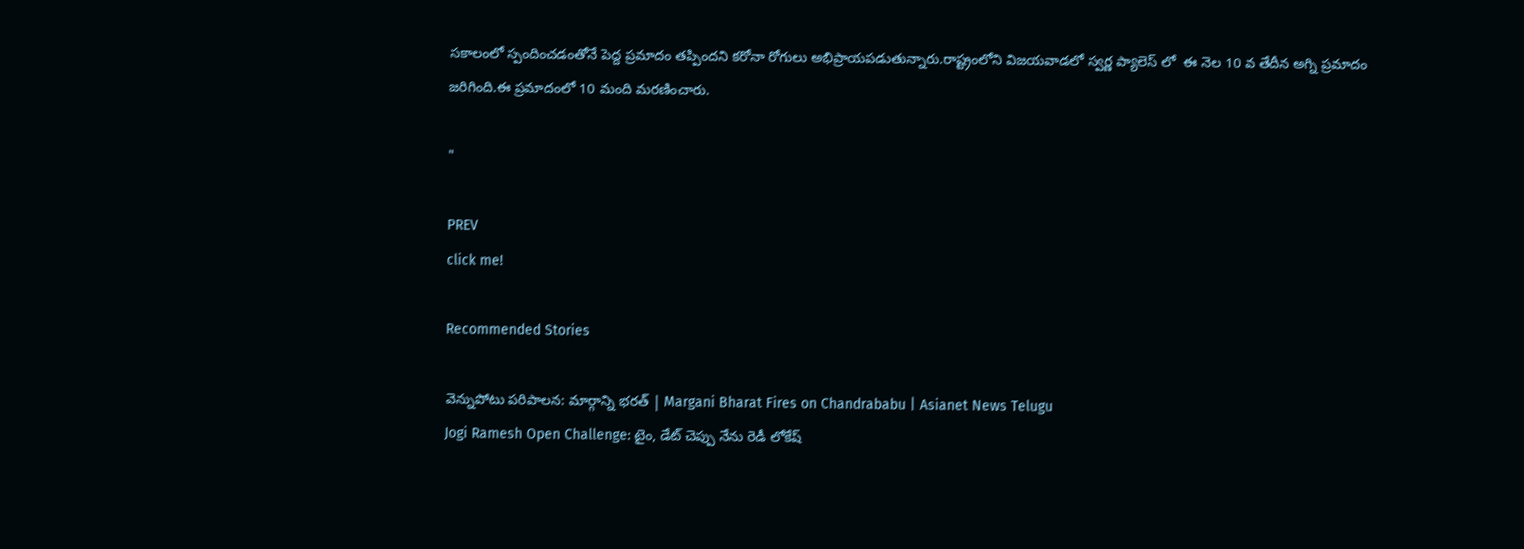సకాలంలో స్పందించడంతోనే పెద్ద ప్రమాదం తప్పిందని కరోనా రోగులు అభిప్రాయపడుతున్నారు.రాష్ట్రంలోని విజయవాడలో స్వర్ణ ప్యాలెస్ లో  ఈ నెల 10 వ తేదీన అగ్ని ప్రమాదం జరిగింది.ఈ ప్రమాదంలో 10 మంది మరణించారు.

"

PREV
click me!

Recommended Stories

వెన్నుపోటు పరిపాలన: మార్గాన్ని భరత్ | Margani Bharat Fires on Chandrababu | Asianet News Telugu
Jogi Ramesh Open Challenge: టైం, డేట్ చెప్పు నేను రెడీ లోకేష్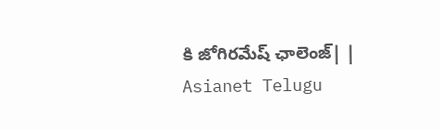కి జోగిరమేష్ ఛాలెంజ్| | Asianet Telugu